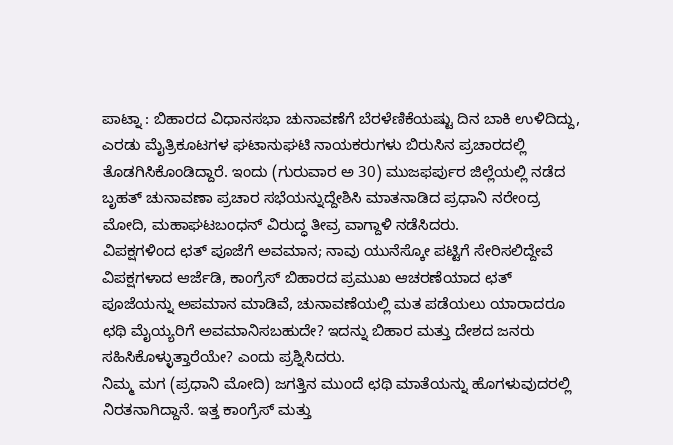ಪಾಟ್ನಾ : ಬಿಹಾರದ ವಿಧಾನಸಭಾ ಚುನಾವಣೆಗೆ ಬೆರಳೆಣಿಕೆಯಷ್ಟು ದಿನ ಬಾಕಿ ಉಳಿದಿದ್ದು, ಎರಡು ಮೈತ್ರಿಕೂಟಗಳ ಘಟಾನುಘಟಿ ನಾಯಕರುಗಳು ಬಿರುಸಿನ ಪ್ರಚಾರದಲ್ಲಿ ತೊಡಗಿಸಿಕೊಂಡಿದ್ದಾರೆ. ಇಂದು (ಗುರುವಾರ ಅ 30) ಮುಜಫರ್ಪುರ ಜಿಲ್ಲೆಯಲ್ಲಿ ನಡೆದ ಬೃಹತ್ ಚುನಾವಣಾ ಪ್ರಚಾರ ಸಭೆಯನ್ನುದ್ದೇಶಿಸಿ ಮಾತನಾಡಿದ ಪ್ರಧಾನಿ ನರೇಂದ್ರ ಮೋದಿ, ಮಹಾಘಟಬಂಧನ್ ವಿರುದ್ಧ ತೀವ್ರ ವಾಗ್ದಾಳಿ ನಡೆಸಿದರು.
ವಿಪಕ್ಷಗಳಿಂದ ಛತ್ ಪೂಜೆಗೆ ಅವಮಾನ; ನಾವು ಯುನೆಸ್ಕೋ ಪಟ್ಟಿಗೆ ಸೇರಿಸಲಿದ್ದೇವೆ
ವಿಪಕ್ಷಗಳಾದ ಆರ್ಜೆಡಿ, ಕಾಂಗ್ರೆಸ್ ಬಿಹಾರದ ಪ್ರಮುಖ ಆಚರಣೆಯಾದ ಛತ್ ಪೂಜೆಯನ್ನು ಅಪಮಾನ ಮಾಡಿವೆ, ಚುನಾವಣೆಯಲ್ಲಿ ಮತ ಪಡೆಯಲು ಯಾರಾದರೂ ಛಥಿ ಮೈಯ್ಯರಿಗೆ ಅವಮಾನಿಸಬಹುದೇ? ಇದನ್ನು ಬಿಹಾರ ಮತ್ತು ದೇಶದ ಜನರು ಸಹಿಸಿಕೊಳ್ಳುತ್ತಾರೆಯೇ? ಎಂದು ಪ್ರಶ್ನಿಸಿದರು.
ನಿಮ್ಮ ಮಗ (ಪ್ರಧಾನಿ ಮೋದಿ) ಜಗತ್ತಿನ ಮುಂದೆ ಛಥಿ ಮಾತೆಯನ್ನು ಹೊಗಳುವುದರಲ್ಲಿ ನಿರತನಾಗಿದ್ದಾನೆ. ಇತ್ತ ಕಾಂಗ್ರೆಸ್ ಮತ್ತು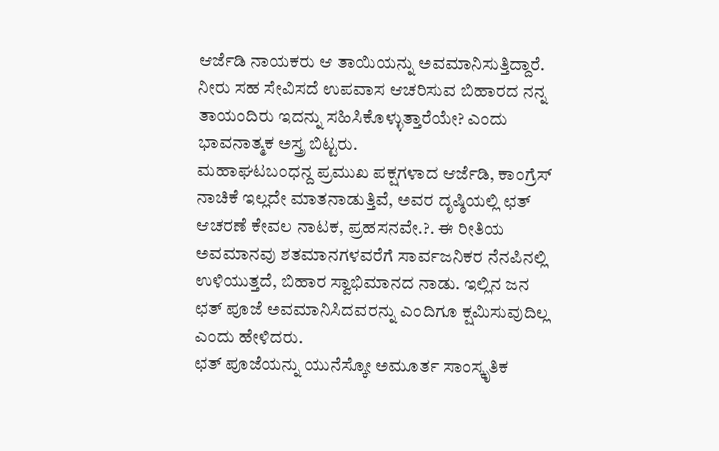ಆರ್ಜೆಡಿ ನಾಯಕರು ಆ ತಾಯಿಯನ್ನು ಅವಮಾನಿಸುತ್ತಿದ್ದಾರೆ. ನೀರು ಸಹ ಸೇವಿಸದೆ ಉಪವಾಸ ಆಚರಿಸುವ ಬಿಹಾರದ ನನ್ನ ತಾಯಂದಿರು ಇದನ್ನು ಸಹಿಸಿಕೊಳ್ಳುತ್ತಾರೆಯೇ? ಎಂದು ಭಾವನಾತ್ಮಕ ಅಸ್ತ್ರ ಬಿಟ್ಟರು.
ಮಹಾಘಟಬಂಧನ್ದ ಪ್ರಮುಖ ಪಕ್ಷಗಳಾದ ಆರ್ಜೆಡಿ, ಕಾಂಗ್ರೆಸ್ ನಾಚಿಕೆ ಇಲ್ಲದೇ ಮಾತನಾಡುತ್ತಿವೆ, ಅವರ ದೃಷ್ಠಿಯಲ್ಲಿ ಛತ್ ಆಚರಣೆ ಕೇವಲ ನಾಟಕ, ಪ್ರಹಸನವೇ.?. ಈ ರೀತಿಯ ಅವಮಾನವು ಶತಮಾನಗಳವರೆಗೆ ಸಾರ್ವಜನಿಕರ ನೆನಪಿನಲ್ಲಿ ಉಳಿಯುತ್ತದೆ, ಬಿಹಾರ ಸ್ವಾಭಿಮಾನದ ನಾಡು. ಇಲ್ಲಿನ ಜನ ಛತ್ ಪೂಜೆ ಅವಮಾನಿಸಿದವರನ್ನು ಎಂದಿಗೂ ಕ್ಷಮಿಸುವುದಿಲ್ಲ ಎಂದು ಹೇಳಿದರು.
ಛತ್ ಪೂಜೆಯನ್ನು ಯುನೆಸ್ಕೋ ಅಮೂರ್ತ ಸಾಂಸ್ಕೃತಿಕ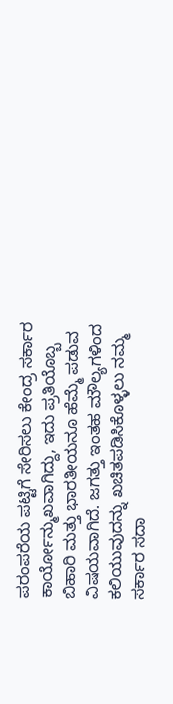ಪರಂಪರೆಯ ಪಟ್ಟಿಗೆ ಸೇರಿಸಲು ಕೇಂದ್ರ ಸರ್ಕಾರ ಕಾರ್ಯೋನ್ಮುಖವಾಗಿದ್ದು, ಇದು ಪ್ರತಿಯೊಬ್ಬ ಬಿಹಾರಿ ಮತ್ತು ಭಾರತೀಯನೂ ಹೆಮ್ಮೆ ಪಡುವ ವಿಷಯವಾಗಿದೆ. ಜಗತ್ತು ಇಂತಹ ಮೌಲ್ಯಗಳಿಂದ ಕಲಿಯುವುದನ್ನು ಖಚಿತಪಡಿಸಿಕೊಳ್ಳಲು ನಮ್ಮ ಸರ್ಕಾರ ಸದಾ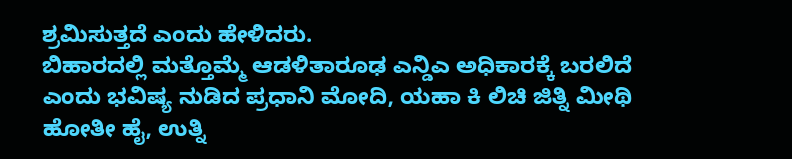ಶ್ರಮಿಸುತ್ತದೆ ಎಂದು ಹೇಳಿದರು.
ಬಿಹಾರದಲ್ಲಿ ಮತ್ತೊಮ್ಮೆ ಆಡಳಿತಾರೂಢ ಎನ್ಡಿಎ ಅಧಿಕಾರಕ್ಕೆ ಬರಲಿದೆ ಎಂದು ಭವಿಷ್ಯ ನುಡಿದ ಪ್ರಧಾನಿ ಮೋದಿ, ಯಹಾ ಕಿ ಲಿಚಿ ಜಿತ್ನಿ ಮೀಥಿ ಹೋತೀ ಹೈ, ಉತ್ನಿ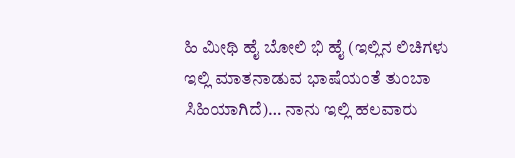ಹಿ ಮೀಥಿ ಹೈ ಬೋಲಿ ಭಿ ಹೈ (ಇಲ್ಲಿನ ಲಿಚಿಗಳು ಇಲ್ಲಿ ಮಾತನಾಡುವ ಭಾಷೆಯಂತೆ ತುಂಬಾ ಸಿಹಿಯಾಗಿದೆ)… ನಾನು ಇಲ್ಲಿ ಹಲವಾರು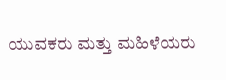ಯುವಕರು ಮತ್ತು ಮಹಿಳೆಯರು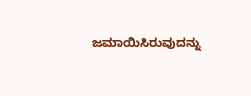ಜಮಾಯಿಸಿರುವುದನ್ನು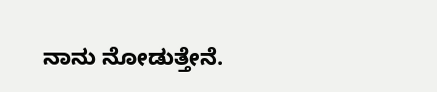ನಾನು ನೋಡುತ್ತೇನೆ.